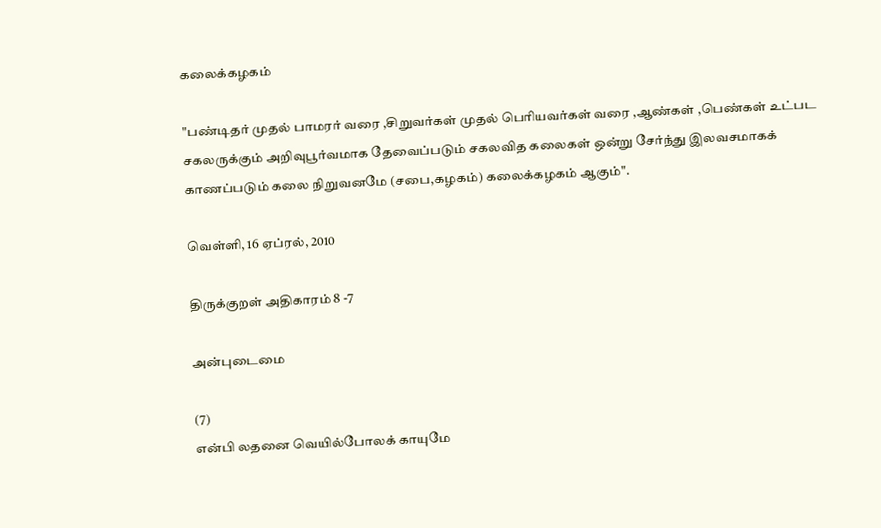கலைக்கழகம்

"பண்டிதர் முதல் பாமரர் வரை ,சிறுவர்கள் முதல் பெரியவர்கள் வரை ,ஆண்கள் ,பெண்கள் உட்பட சகலருக்கும் அறிவுபூர்வமாக தேவைப்படும் சகலவித கலைகள் ஒன்று சேர்ந்து இலவசமாகக் காணப்படும் கலை நிறுவனமே (சபை,கழகம்) கலைக்கழகம் ஆகும்".

வெள்ளி, 16 ஏப்ரல், 2010

திருக்குறள் அதிகாரம் 8 -7

அன்புடைமை

(7)
என்பி லதனை வெயில்போலக் காயுமே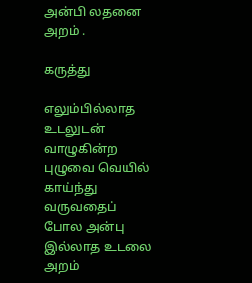அன்பி லதனை அறம் .

கருத்து

எலும்பில்லாத உடலுடன் வாழுகின்ற
புழுவை வெயில் காய்ந்து வருவதைப்
போல அன்பு இல்லாத உடலை அறம்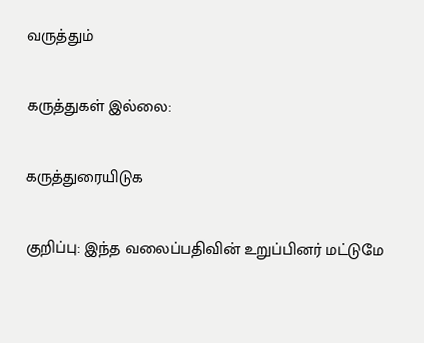வருத்தும்

கருத்துகள் இல்லை:

கருத்துரையிடுக

குறிப்பு: இந்த வலைப்பதிவின் உறுப்பினர் மட்டுமே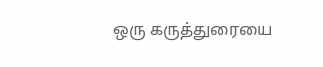ஒரு கருத்துரையை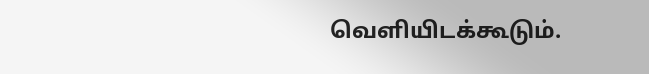வெளியிடக்கூடும்.